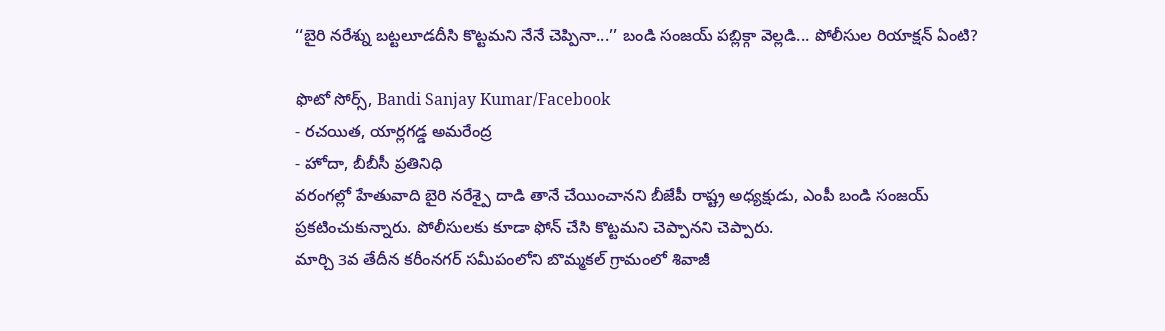‘‘బైరి నరేశ్ను బట్టలూడదీసి కొట్టమని నేనే చెప్పినా...’’ బండి సంజయ్ పబ్లిక్గా వెల్లడి... పోలీసుల రియాక్షన్ ఏంటి?

ఫొటో సోర్స్, Bandi Sanjay Kumar/Facebook
- రచయిత, యార్లగడ్డ అమరేంద్ర
- హోదా, బీబీసీ ప్రతినిధి
వరంగల్లో హేతువాది బైరి నరేశ్పై దాడి తానే చేయించానని బీజేపీ రాష్ట్ర అధ్యక్షుడు, ఎంపీ బండి సంజయ్ ప్రకటించుకున్నారు. పోలీసులకు కూడా ఫోన్ చేసి కొట్టమని చెప్పానని చెప్పారు.
మార్చి 3వ తేదీన కరీంనగర్ సమీపంలోని బొమ్మకల్ గ్రామంలో శివాజీ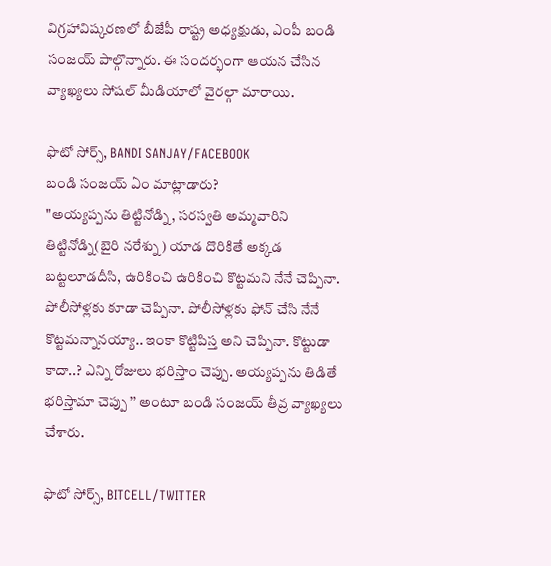విగ్రహావిష్కరణలో బీజేపీ రాష్ట్ర అధ్యక్షుడు, ఎంపీ బండి సంజయ్ పాల్గొన్నారు. ఈ సందర్భంగా ఆయన చేసిన వ్యాఖ్యలు సోషల్ మీడియాలో వైరల్గా మారాయి.

ఫొటో సోర్స్, BANDI SANJAY/FACEBOOK
బండి సంజయ్ ఏం మాట్లాడారు?
"అయ్యప్పను తిట్టినోడ్ని, సరస్వతి అమ్మవారిని తిట్టినోడ్ని(బైరి నరేశ్ను) యాడ దొరికితే అక్కడ బట్టలూడదీసి, ఉరికించి ఉరికించి కొట్టమని నేనే చెప్పినా. పోలీసోళ్లకు కూడా చెప్పినా. పోలీసోళ్లకు ఫోన్ చేసి నేనే కొట్టమన్నానయ్యా.. ఇంకా కొట్టిపిస్త అని చెప్పినా. కొట్టుడా కాదా..? ఎన్ని రోజులు భరిస్తాం చెప్పు. అయ్యప్పను తిడితే భరిస్తామా చెప్పు ’’ అంటూ బండి సంజయ్ తీవ్ర వ్యాఖ్యలు చేశారు.

ఫొటో సోర్స్, BITCELL/TWITTER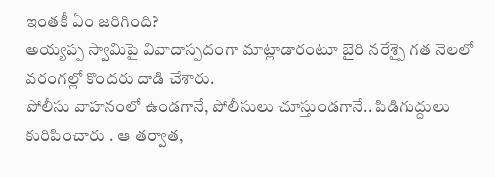ఇంతకీ ఏం జరిగింది?
అయ్యప్ప స్వామిపై వివాదాస్పదంగా మాట్లాడారంటూ బైరి నరేశ్పై గత నెలలో వరంగల్లో కొందరు దాడి చేశారు.
పోలీసు వాహనంలో ఉండగానే, పోలీసులు చూస్తుండగానే.. పిడిగుద్దులు కురిపించారు . ఆ తర్వాత,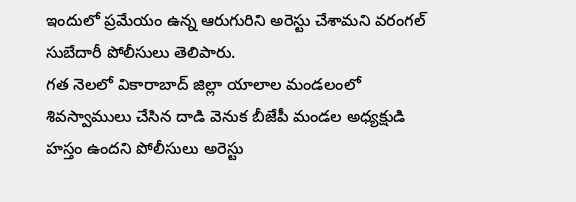ఇందులో ప్రమేయం ఉన్న ఆరుగురిని అరెస్టు చేశామని వరంగల్ సుబేదారీ పోలీసులు తెలిపారు.
గత నెలలో వికారాబాద్ జిల్లా యాలాల మండలంలో శివస్వాములు చేసిన దాడి వెనుక బీజేపీ మండల అధ్యక్షుడి హస్తం ఉందని పోలీసులు అరెస్టు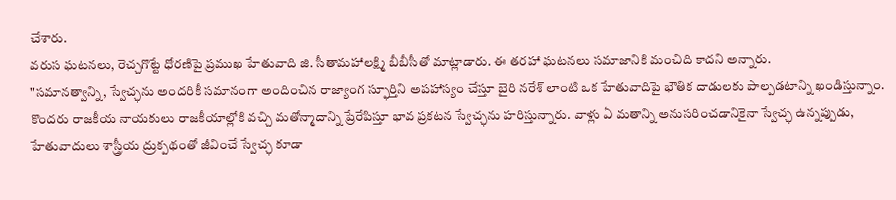చేశారు.
వరుస ఘటనలు, రెచ్చగొట్టే ధోరణిపై ప్రముఖ హేతువాది జి. సీతామహాలక్ష్మి బీబీసీతో మాట్లాడారు. ఈ తరహా ఘటనలు సమాజానికి మంచిది కాదని అన్నారు.
"సమానత్వాన్ని, స్వేచ్ఛను అందరికీ సమానంగా అందించిన రాజ్యాంగ స్ఫూర్తిని అపహాస్యం చేస్తూ బైరి నరేశ్ లాంటి ఒక హేతువాదిపై భౌతిక దాడులకు పాల్పడటాన్ని ఖండిస్తున్నాం.
కొందరు రాజకీయ నాయకులు రాజకీయాల్లోకి వచ్చి మతోన్మాదాన్ని ప్రేరేపిస్తూ భావ ప్రకటన స్వేచ్ఛను హరిస్తున్నారు. వాళ్లు ఏ మతాన్ని అనుసరించడానికైనా స్వేచ్ఛ ఉన్నప్పుడు, హేతువాదులు శాస్త్రీయ ద్రుక్పథంతో జీవించే స్వేచ్ఛ కూడా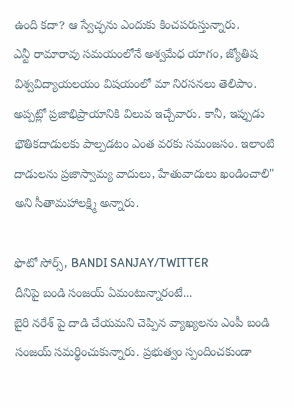ఉంది కదా? ఆ స్వేచ్ఛను ఎందుకు కించపరుస్తున్నారు.
ఎన్టీ రామారావు సమయంలోనే అశ్వమేధ యాగం, జ్యోతిష విశ్వవిద్యాయలయం విషయంలో మా నిరసనలు తెలిపాం. అప్పట్లో ప్రజాభిప్రాయానికి విలువ ఇచ్చేవారు. కానీ, ఇప్పుడు భౌతికదాడులకు పాల్పడటం ఎంత వరకు సమంజసం. ఇలాంటి దాడులను ప్రజాస్వామ్య వాదులు, హేతువాదులు ఖండించాలి" అని సీతామహాలక్ష్మి అన్నారు.

ఫొటో సోర్స్, BANDI SANJAY/TWITTER
దీనిపై బండి సంజయ్ ఏమంటున్నారంటే...
బైరి నరేశ్ పై దాడి చేయమని చెప్పిన వ్యాఖ్యలను ఎంపీ బండి సంజయ్ సమర్థించుకున్నారు. ప్రభుత్వం స్పందించకుండా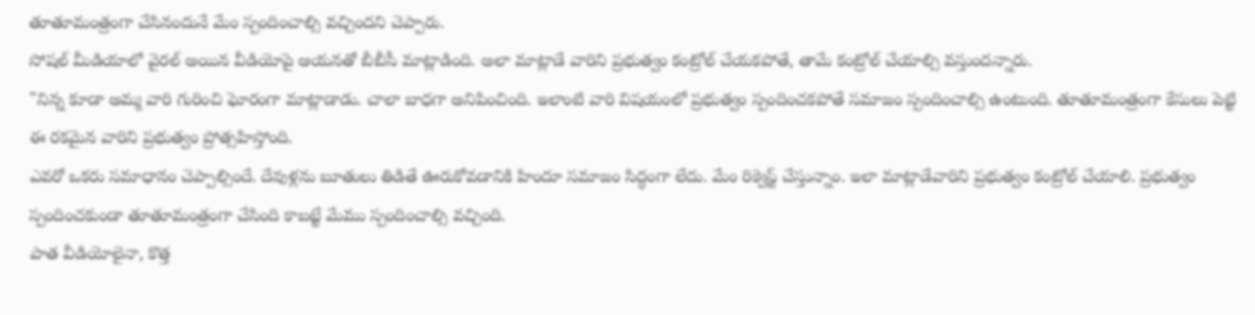తూతూమంత్రంగా చేసినందునే మేం స్పందించాల్సి వచ్చిందని చెప్పారు.
సోషల్ మీడియాలో వైరల్ అయిన వీడియోపై ఆయనతో బీబీసీ మాట్లాడింది. అలా మాట్లాడే వారిని ప్రభుత్వం కంట్రోల్ చేయకపోతే, తామే కంట్రోల్ చేయాల్సి వస్తుందన్నారు.
"నిన్న కూడా అమ్మ వారి గురించి ఘోరంగా మాట్లాడాడు. చాలా బాధగా అనిపించింది. ఇలాంటి వారి విషయంలో ప్రభుత్వం స్పందించకపోతే సమాజం స్పందించాల్సి ఉంటుంది. తూతూమంత్రంగా కేసులు పెట్టి ఈ రకమైన వారిని ప్రభుత్వం ప్రోత్సహిస్తోంది.
ఎవరో ఒకరు సమాధానం చెప్పాల్సిందే. దేవుళ్లను బూతులు తిడితే ఊరుకోవడానికి హిందూ సమాజం సిద్ధంగా లేదు. మేం రిక్వెస్ట్ చేస్తున్నాం. ఇలా మాట్లాడేవారిని ప్రభుత్వం కంట్రోల్ చేయాలి. ప్రభుత్వం స్పందించకుండా తూతూమంత్రంగా చేసింది కాబట్టే మేము స్పందించాల్సి వచ్చింది.
పాత వీడియోలైనా, కొత్త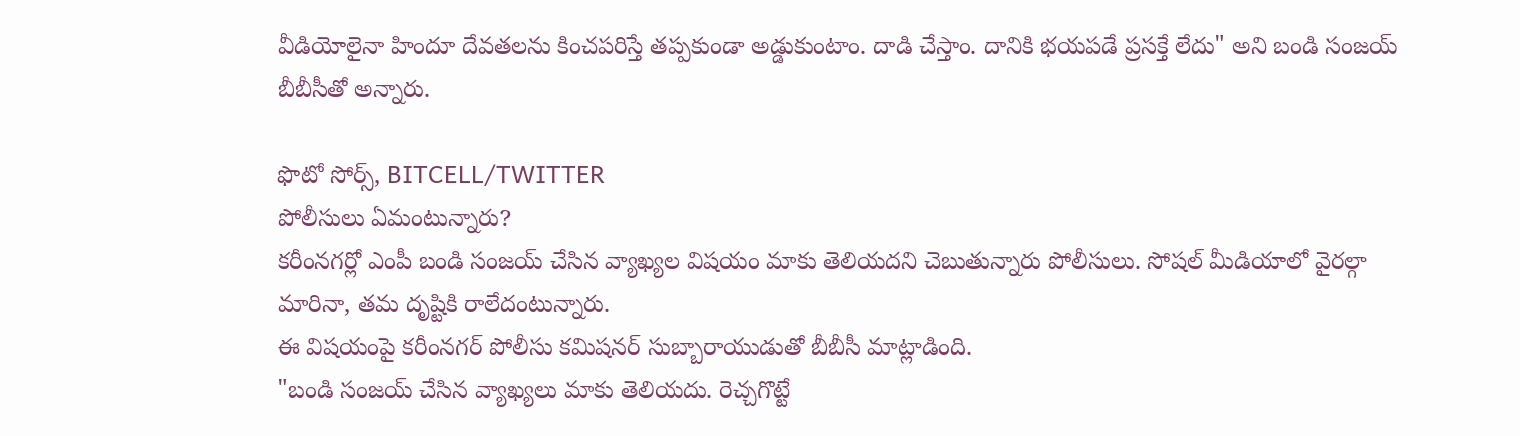వీడియోలైనా హిందూ దేవతలను కించపరిస్తే తప్పకుండా అడ్డుకుంటాం. దాడి చేస్తాం. దానికి భయపడే ప్రసక్తే లేదు" అని బండి సంజయ్ బీబీసీతో అన్నారు.

ఫొటో సోర్స్, BITCELL/TWITTER
పోలీసులు ఏమంటున్నారు?
కరీంనగర్లో ఎంపీ బండి సంజయ్ చేసిన వ్యాఖ్యల విషయం మాకు తెలియదని చెబుతున్నారు పోలీసులు. సోషల్ మీడియాలో వైరల్గా మారినా, తమ దృష్టికి రాలేదంటున్నారు.
ఈ విషయంపై కరీంనగర్ పోలీసు కమిషనర్ సుబ్బారాయుడుతో బీబీసీ మాట్లాడింది.
"బండి సంజయ్ చేసిన వ్యాఖ్యలు మాకు తెలియదు. రెచ్చగొట్టే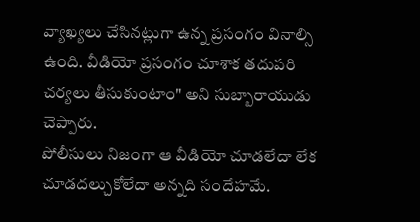వ్యాఖ్యలు చేసినట్లుగా ఉన్న ప్రసంగం వినాల్సి ఉంది. వీడియో ప్రసంగం చూశాక తదుపరి చర్యలు తీసుకుంటాం" అని సుబ్బారాయుడు చెప్పారు.
పోలీసులు నిజంగా ఆ వీడియో చూడలేదా లేక చూడదల్చుకోలేదా అన్నది సందేహమే.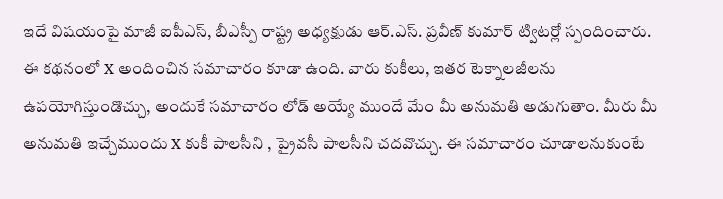ఇదే విషయంపై మాజీ ఐపీఎస్, బీఎస్పీ రాష్ట్ర అధ్యక్షుడు ఆర్.ఎస్. ప్రవీణ్ కుమార్ ట్విటర్లో స్పందించారు.
ఈ కథనంలో X అందించిన సమాచారం కూడా ఉంది. వారు కుకీలు, ఇతర టెక్నాలజీలను ఉపయోగిస్తుండొచ్చు, అందుకే సమాచారం లోడ్ అయ్యే ముందే మేం మీ అనుమతి అడుగుతాం. మీరు మీ అనుమతి ఇచ్చేముందు X కుకీ పాలసీని , ప్రైవసీ పాలసీని చదవొచ్చు. ఈ సమాచారం చూడాలనుకుంటే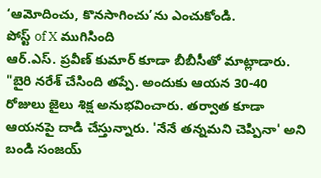‘ఆమోదించు, కొనసాగించు’ను ఎంచుకోండి.
పోస్ట్ of X ముగిసింది
ఆర్.ఎస్. ప్రవీణ్ కుమార్ కూడా బీబీసీతో మాట్లాడారు.
"బైరి నరేశ్ చేసింది తప్పే. అందుకు ఆయన 30-40 రోజులు జైలు శిక్ష అనుభవించారు. తర్వాత కూడా ఆయనపై దాడి చేస్తున్నారు. 'నేనే తన్నమని చెప్పినా' అని బండి సంజయ్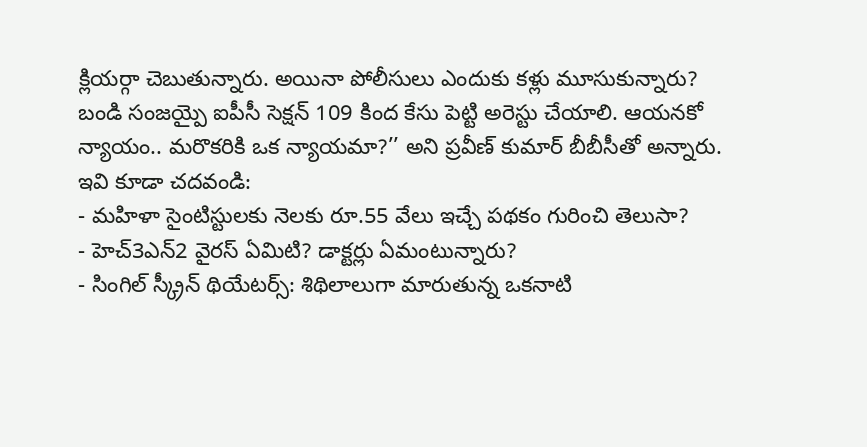క్లియర్గా చెబుతున్నారు. అయినా పోలీసులు ఎందుకు కళ్లు మూసుకున్నారు?
బండి సంజయ్పై ఐపీసీ సెక్షన్ 109 కింద కేసు పెట్టి అరెస్టు చేయాలి. ఆయనకో న్యాయం.. మరొకరికి ఒక న్యాయమా?’’ అని ప్రవీణ్ కుమార్ బీబీసీతో అన్నారు.
ఇవి కూడా చదవండి:
- మహిళా సైంటిస్టులకు నెలకు రూ.55 వేలు ఇచ్చే పథకం గురించి తెలుసా?
- హెచ్3ఎన్2 వైరస్ ఏమిటి? డాక్టర్లు ఏమంటున్నారు?
- సింగిల్ స్క్రీన్ థియేటర్స్: శిథిలాలుగా మారుతున్న ఒకనాటి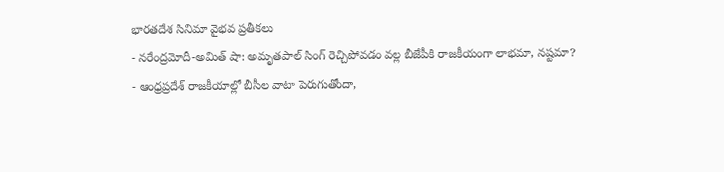భారతదేశ సినిమా వైభవ ప్రతీకలు
- నరేంద్రమోదీ-అమిత్ షా: అమృతపాల్ సింగ్ రెచ్చిపోవడం వల్ల బీజేపీకి రాజకీయంగా లాభమా, నష్టమా?
- ఆంధ్రప్రదేశ్ రాజకీయాల్లో బీసీల వాటా పెరుగుతోందా,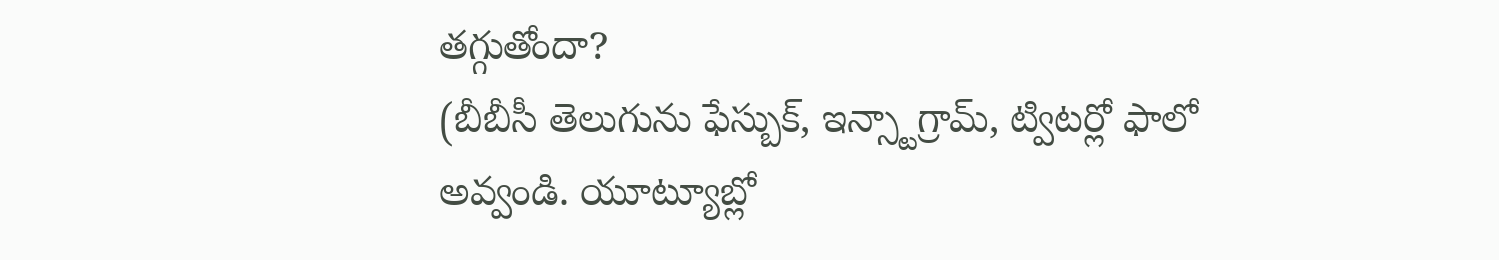తగ్గుతోందా?
(బీబీసీ తెలుగును ఫేస్బుక్, ఇన్స్టాగ్రామ్, ట్విటర్లో ఫాలో అవ్వండి. యూట్యూబ్లో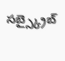సబ్స్క్రైబ్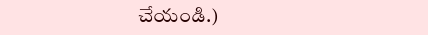చేయండి.)